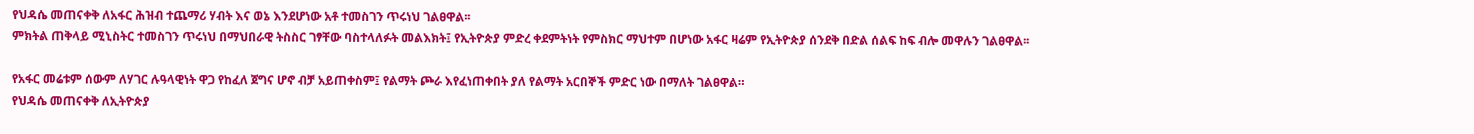የህዳሴ መጠናቀቅ ለአፋር ሕዝብ ተጨማሪ ሃብት እና ወኔ እንደሆነው አቶ ተመስገን ጥሩነህ ገልፀዋል፡፡
ምክትል ጠቅላይ ሚኒስትር ተመስገን ጥሩነህ በማህበራዊ ትስስር ገፃቸው ባስተላለፉት መልእክት፤ የኢትዮጵያ ምድረ ቀደምትነት የምስክር ማህተም በሆነው አፋር ዛሬም የኢትዮጵያ ሰንደቅ በድል ሰልፍ ከፍ ብሎ መዋሉን ገልፀዋል፡፡

የአፋር መሬቱም ሰውም ለሃገር ሉዓላዊነት ዋጋ የከፈለ ጀግና ሆኖ ብቻ አይጠቀስም፤ የልማት ጮራ እየፈነጠቀበት ያለ የልማት አርበኞች ምድር ነው በማለት ገልፀዋል።
የህዳሴ መጠናቀቅ ለኢትዮጵያ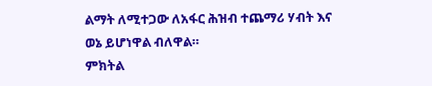ልማት ለሚተጋው ለአፋር ሕዝብ ተጨማሪ ሃብት እና ወኔ ይሆነዋል ብለዋል።
ምክትል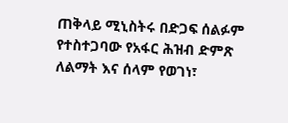ጠቅላይ ሚኒስትሩ በድጋፍ ሰልፉም የተስተጋባው የአፋር ሕዝብ ድምጽ ለልማት እና ሰላም የወገነ፣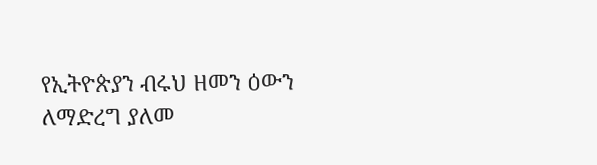የኢትዮጵያን ብሩህ ዘመን ዕውን ለማድረግ ያለመ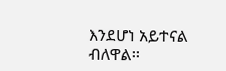እንደሆነ አይተናል ብለዋል፡፡